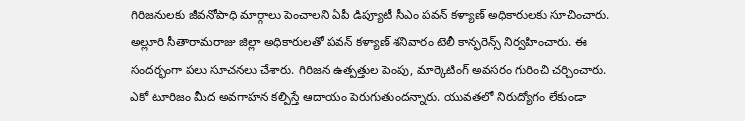గిరిజనులకు జీవనోపాధి మార్గాలు పెంచాలని ఏపీ డిప్యూటీ సీఎం పవన్ కళ్యాణ్ అధికారులకు సూచించారు. అల్లూరి సీతారామరాజు జిల్లా అధికారులతో పవన్ కళ్యాణ్ శనివారం టెలీ కాన్ఫరెన్స్ నిర్వహించారు. ఈ సందర్భంగా పలు సూచనలు చేశారు. గిరిజన ఉత్పత్తుల పెంపు, మార్కెటింగ్ అవసరం గురించి చర్చించారు. ఎకో టూరిజం మీద అవగాహన కల్పిస్తే ఆదాయం పెరుగుతుందన్నారు. యువతలో నిరుద్యోగం లేకుండా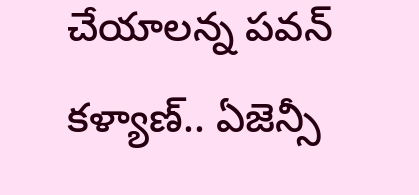చేయాలన్న పవన్ కళ్యాణ్.. ఏజెన్సీ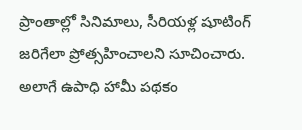ప్రాంతాల్లో సినిమాలు, సీరియళ్ల షూటింగ్ జరిగేలా ప్రోత్సహించాలని సూచించారు. అలాగే ఉపాధి హామీ పథకం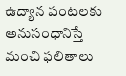ఉద్యాన పంటలకు అనుసంధానిస్తే మంచి ఫలితాలు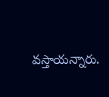వస్తాయన్నారు.